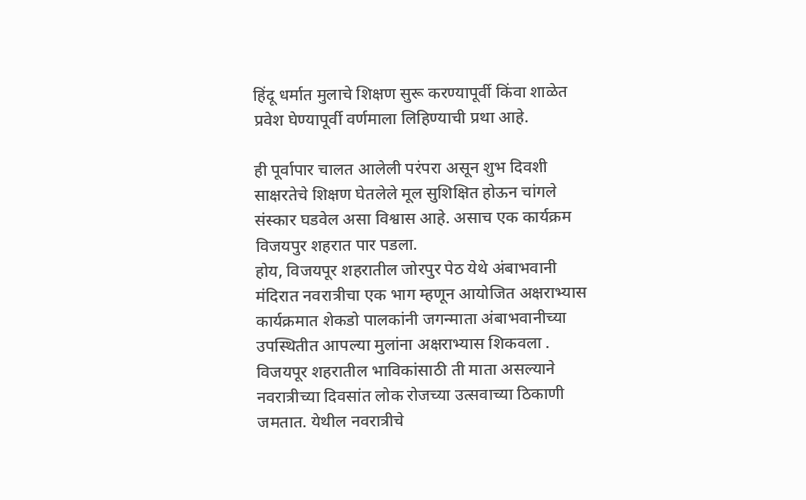हिंदू धर्मात मुलाचे शिक्षण सुरू करण्यापूर्वी किंवा शाळेत प्रवेश घेण्यापूर्वी वर्णमाला लिहिण्याची प्रथा आहे.

ही पूर्वापार चालत आलेली परंपरा असून शुभ दिवशी साक्षरतेचे शिक्षण घेतलेले मूल सुशिक्षित होऊन चांगले संस्कार घडवेल असा विश्वास आहे. असाच एक कार्यक्रम विजयपुर शहरात पार पडला.
होय, विजयपूर शहरातील जोरपुर पेठ येथे अंबाभवानी मंदिरात नवरात्रीचा एक भाग म्हणून आयोजित अक्षराभ्यास कार्यक्रमात शेकडो पालकांनी जगन्माता अंबाभवानीच्या उपस्थितीत आपल्या मुलांना अक्षराभ्यास शिकवला .
विजयपूर शहरातील भाविकांसाठी ती माता असल्याने नवरात्रीच्या दिवसांत लोक रोजच्या उत्सवाच्या ठिकाणी जमतात. येथील नवरात्रीचे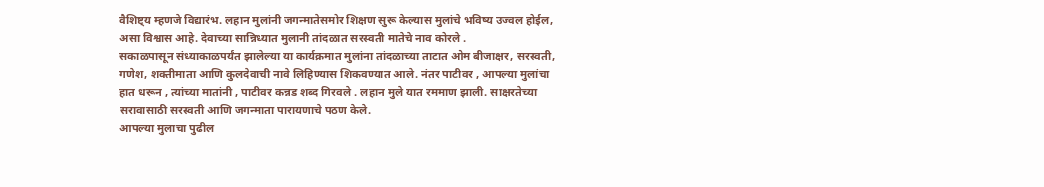वैशिष्ट्य म्हणजे विद्यारंभ. लहान मुलांनी जगन्मातेसमोर शिक्षण सुरू केल्यास मुलांचे भविष्य उज्वल होईल, असा विश्वास आहे. देवाच्या सान्निध्यात मुलानी तांदळात सरस्वती मातेचे नाव कोरले .
सकाळपासून संध्याकाळपर्यंत झालेल्या या कार्यक्रमात मुलांना तांदळाच्या ताटात ओम बीजाक्षर, सरस्वती, गणेश, शक्तीमाता आणि कुलदेवाची नावे लिहिण्यास शिकवण्यात आले. नंतर पाटीवर , आपल्या मुलांचा हात धरून , त्यांच्या मातांनी , पाटीवर कन्नड शब्द गिरवले . लहान मुले यात रममाण झाली. साक्षरतेच्या सरावासाठी सरस्वती आणि जगन्माता पारायणाचे पठण केले.
आपल्या मुलाचा पुढील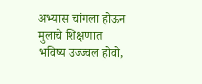अभ्यास चांगला होऊन मुलाचे शिक्षणात भविष्य उज्ज्वल होवो,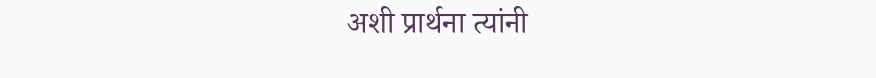अशी प्रार्थना त्यांनी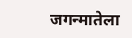जगन्मातेला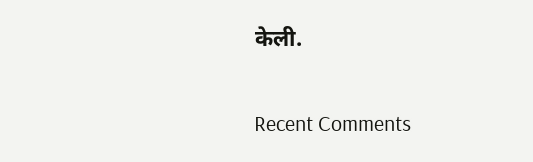केली.


Recent Comments